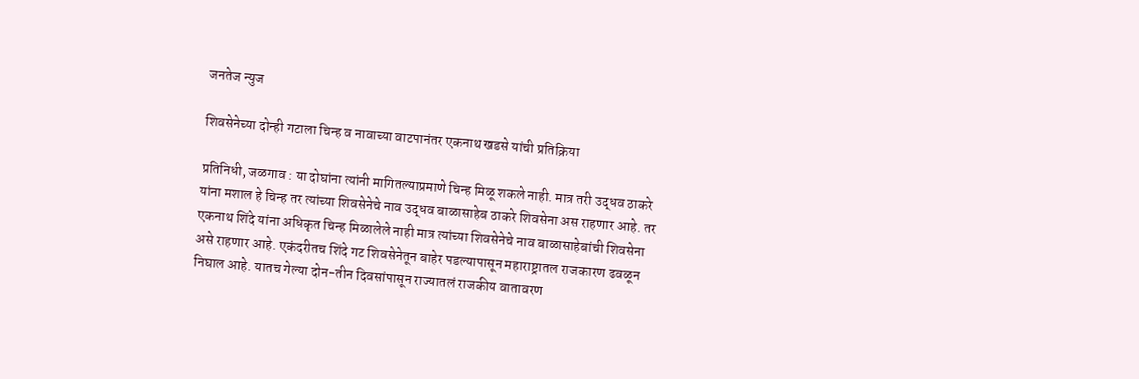जनतेज न्युज

शिवसेनेच्या दोन्ही गटाला चिन्ह व नावाच्या वाटपानंतर एकनाथ खडसे यांची प्रतिक्रिया

प्रतिनिधी, जळगाव : या दोघांना त्यांनी मागितल्याप्रमाणे चिन्ह मिळू शकले नाही. मात्र तरी उद्धव ठाकरे यांना मशाल हे चिन्ह तर त्यांच्या शिवसेनेचे नाव उद्धव बाळासाहेब ठाकरे शिवसेना अस राहणार आहे. तर एकनाथ शिंदे यांना अधिकृत चिन्ह मिळालेले नाही मात्र त्यांच्या शिवसेनेचे नाव बाळासाहेबांची शिवसेना असे राहणार आहे. एकंदरीतच शिंदे गट शिवसेनेतून बाहेर पडल्यापासून महाराष्ट्रातल राजकारण ढवळून निघाल आहे. यातच गेल्या दोन-तीन दिवसांपासून राज्यातलं राजकीय वातावरण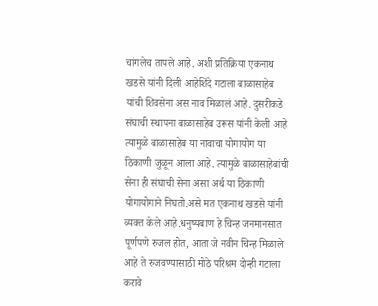चांगलेच तापले आहे. अशी प्रतिक्रिया एकनाथ खडसे यांनी दिली आहेशिंदे गटाला बाळासाहेब यांची शिवसेना अस नाव मिळालं आहे. दुसरीकडे संघाची स्थापना बाळासाहेब उरूस यांनी केली आहे त्यामुळे बाळासाहेब या नावाचा योगायोग या ठिकाणी जुळून आला आहे. त्यामुळे बाळासाहेबांची सेना ही संघाची सेना असा अर्थ या ठिकाणी योगायोगाने निघतो.असे मत एकनाथ खडसे यांनी व्यक्त केले आहे.धनुष्यबाण हे चिन्ह जनमानसात पूर्णपणे रुजल होत, आता जे नवीन चिन्ह मिळाले आहे ते रुजवण्यासाठी मोठे परिश्रम दोन्ही गटाला करावे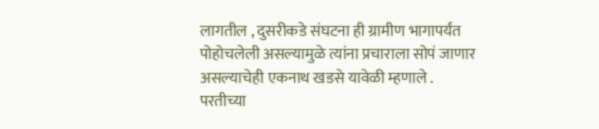लागतील , दुसरीकडे संघटना ही ग्रामीण भागापर्यंत पोहोचलेली असल्यामुळे त्यांना प्रचाराला सोपं जाणार असल्याचेही एकनाथ खडसे यावेळी म्हणाले .
परतीच्या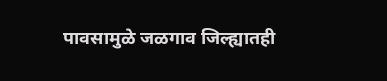पावसामुळे जळगाव जिल्ह्यातही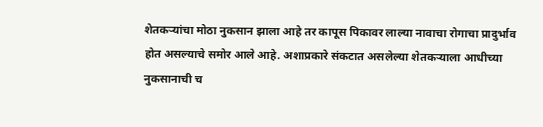शेतकऱ्यांचा मोठा नुकसान झाला आहे तर कापूस पिकावर लाल्या नावाचा रोगाचा प्रादुर्भाव होत असल्याचे समोर आले आहे. अशाप्रकारे संकटात असलेल्या शेतकऱ्याला आधीच्या नुकसानाची च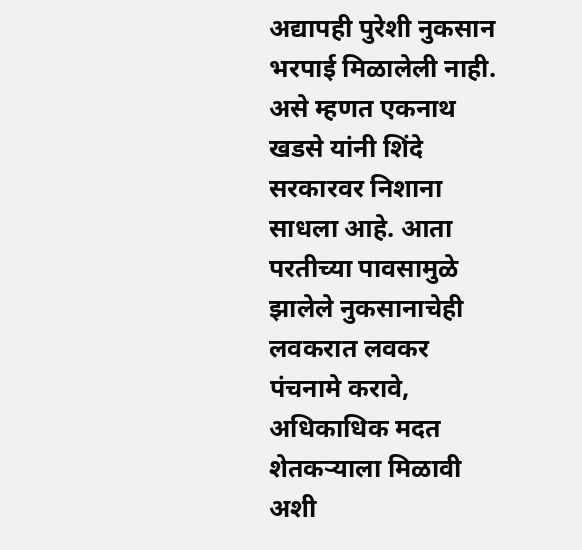अद्यापही पुरेशी नुकसान भरपाई मिळालेली नाही. असे म्हणत एकनाथ खडसे यांनी शिंदे सरकारवर निशाना साधला आहे. आता परतीच्या पावसामुळे झालेले नुकसानाचेही लवकरात लवकर पंचनामे करावे, अधिकाधिक मदत शेतकऱ्याला मिळावी अशी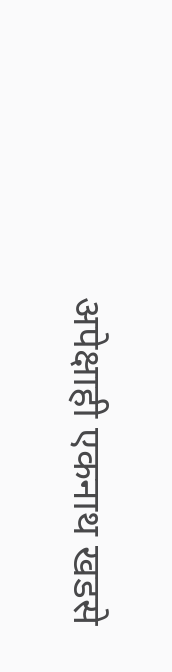अपेक्षाही एकनाथ खडसे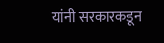यांनी सरकारकडून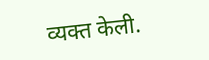व्यक्त केली.